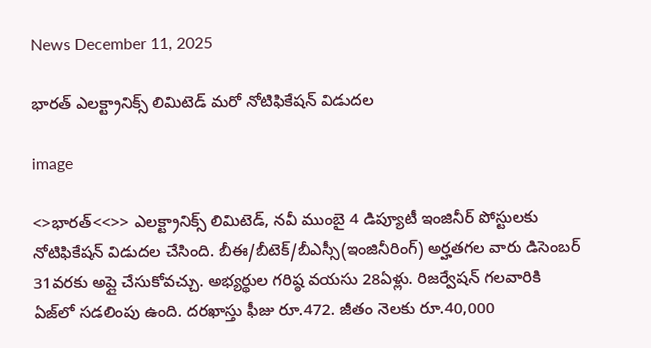News December 11, 2025

భారత్ ఎలక్ట్రానిక్స్ లిమిటెడ్ మరో నోటిఫికేషన్ విడుదల

image

<>భారత్<<>> ఎలక్ట్రానిక్స్ లిమిటెడ్, నవీ ముంబై 4 డిప్యూటీ ఇంజినీర్ పోస్టులకు నోటిఫికేషన్ విడుదల చేసింది. బీఈ/బీటెక్/బీఎస్సీ(ఇంజినీరింగ్) అర్హతగల వారు డిసెంబర్ 31వరకు అప్లై చేసుకోవచ్చు. అభ్యర్థుల గరిష్ఠ వయసు 28ఏళ్లు. రిజర్వేషన్ గలవారికి ఏజ్‌లో సడలింపు ఉంది. దరఖాస్తు ఫీజు రూ.472. జీతం నెలకు రూ.40,000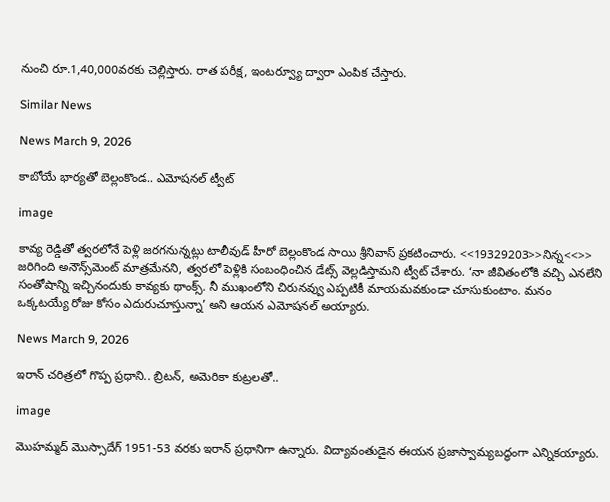నుంచి రూ.1,40,000వరకు చెల్లిస్తారు. రాత పరీక్ష, ఇంటర్వ్యూ ద్వారా ఎంపిక చేస్తారు.

Similar News

News March 9, 2026

కాబోయే భార్యతో బెల్లంకొండ.. ఎమోషనల్ ట్వీట్

image

కావ్య రెడ్డితో త్వరలోనే పెళ్లి జరగనున్నట్లు టాలీవుడ్ హీరో బెల్లంకొండ సాయి శ్రీనివాస్ ప్రకటించారు. <<19329203>>నిన్న<<>> జరిగింది అనౌన్స్‌మెంట్ మాత్రమేనని, త్వరలో పెళ్లికి సంబంధించిన డేట్స్ వెల్లడిస్తామని ట్వీట్ చేశారు. ‘నా జీవితంలోకి వచ్చి ఎనలేని సంతోషాన్ని ఇచ్చినందుకు కావ్యకు థాంక్స్. నీ ముఖంలోని చిరునవ్వు ఎప్పటికీ మాయమవకుండా చూసుకుంటాం. మనం ఒక్కటయ్యే రోజు కోసం ఎదురుచూస్తున్నా’ అని ఆయన ఎమోషనల్ అయ్యారు.

News March 9, 2026

ఇరాన్ చరిత్రలో గొప్ప ప్రధాని.. బ్రిటన్, అమెరికా కుట్రలతో..

image

మొహమ్మద్ మొస్సాదేగ్ 1951-53 వరకు ఇరాన్ ప్రధానిగా ఉన్నారు. విద్యావంతుడైన ఈయన ప్రజాస్వామ్యబద్ధంగా ఎన్నికయ్యారు.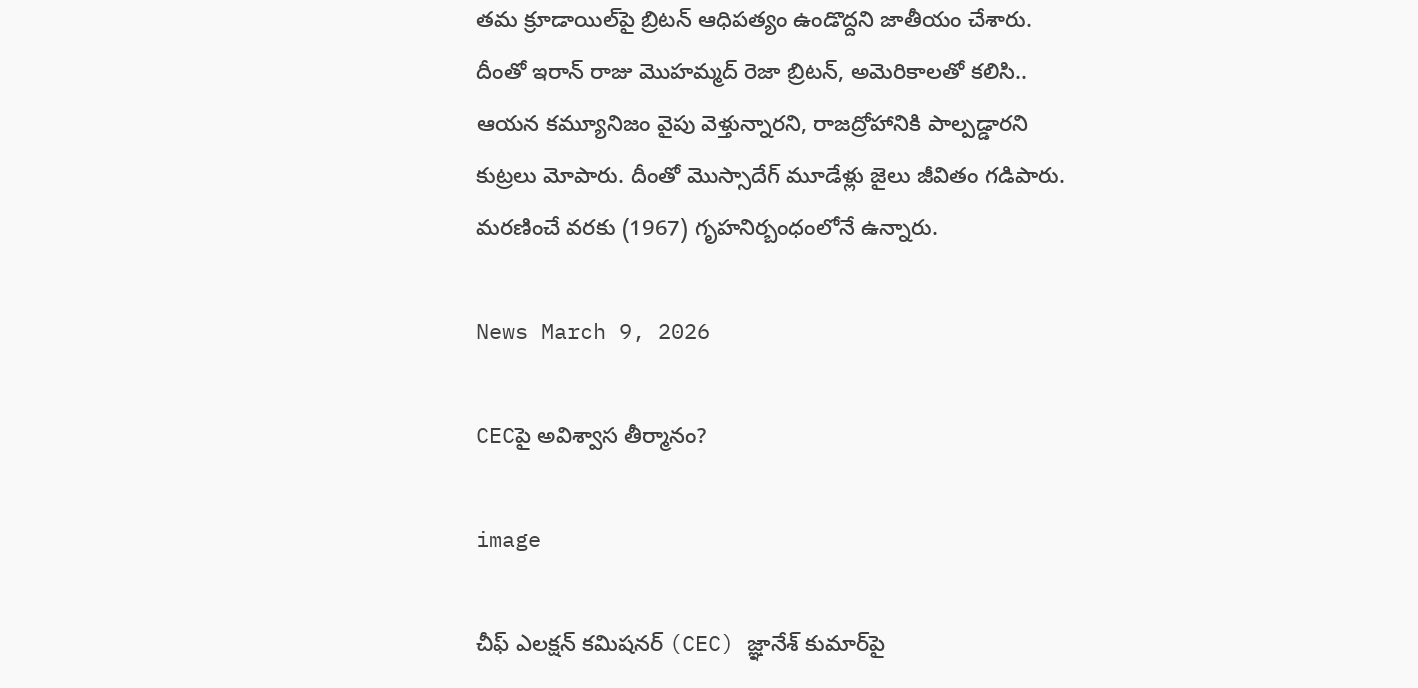తమ క్రూడాయిల్‌పై బ్రిటన్ ఆధిపత్యం ఉండొద్దని జాతీయం చేశారు. దీంతో ఇరాన్ రాజు మొహమ్మద్ రెజా బ్రిటన్, అమెరికాలతో కలిసి.. ఆయన కమ్యూనిజం వైపు వెళ్తున్నారని, రాజద్రోహానికి పాల్పడ్డారని కుట్రలు మోపారు. దీంతో మొస్సాదేగ్ మూడేళ్లు జైలు జీవితం గడిపారు. మరణించే వరకు (1967) గృహనిర్బంధంలోనే ఉన్నారు.

News March 9, 2026

CECపై అవిశ్వాస తీర్మానం?

image

చీఫ్ ఎలక్షన్ కమిషనర్ (CEC) జ్ఞానేశ్ కుమార్‌పై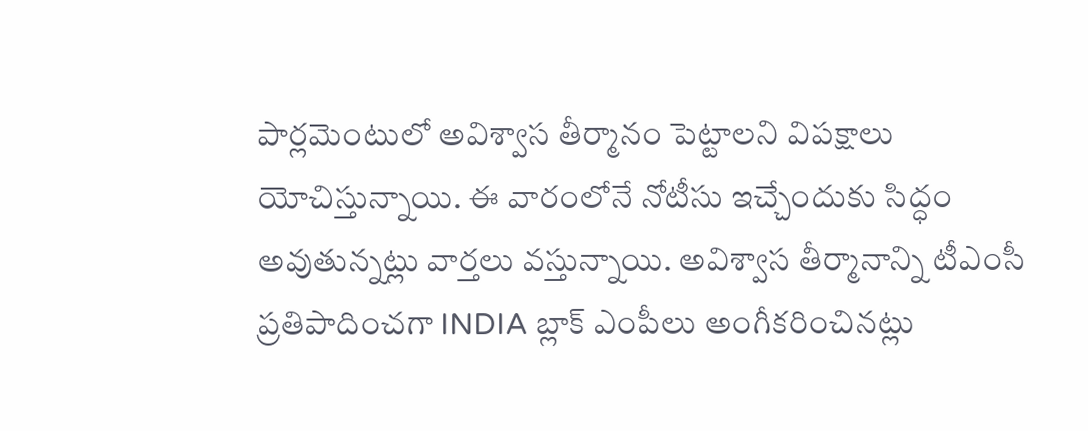పార్లమెంటులో అవిశ్వాస తీర్మానం పెట్టాలని విపక్షాలు యోచిస్తున్నాయి. ఈ వారంలోనే నోటీసు ఇచ్చేందుకు సిద్ధం అవుతున్నట్లు వార్తలు వస్తున్నాయి. అవిశ్వాస తీర్మానాన్ని టీఎంసీ ప్రతిపాదించగా INDIA బ్లాక్ ఎంపీలు అంగీకరించినట్లు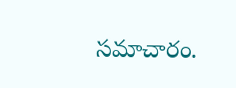సమాచారం.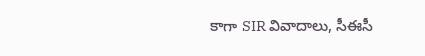కాగా SIR వివాదాలు, సీఈసీ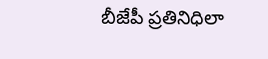బీజేపీ ప్రతినిధిలా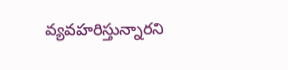వ్యవహరిస్తున్నారని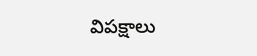విపక్షాలు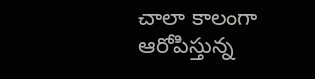చాలా కాలంగా ఆరోపిస్తున్న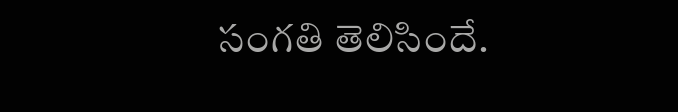సంగతి తెలిసిందే.